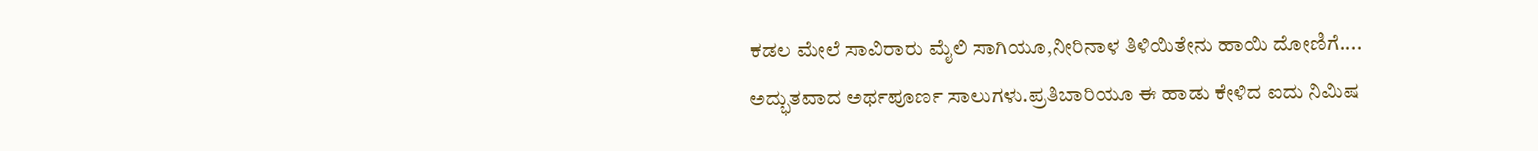ಕಡಲ ಮೇಲೆ ಸಾವಿರಾರು ಮೈಲಿ ಸಾಗಿಯೂ,ನೀರಿನಾಳ ತಿಳಿಯಿತೇನು ಹಾಯಿ ದೋಣಿಗೆ....
ಅದ್ಭುತವಾದ ಅರ್ಥಪೂರ್ಣ ಸಾಲುಗಳು.ಪ್ರತಿಬಾರಿಯೂ ಈ ಹಾಡು ಕೇಳಿದ ಐದು ನಿಮಿಷ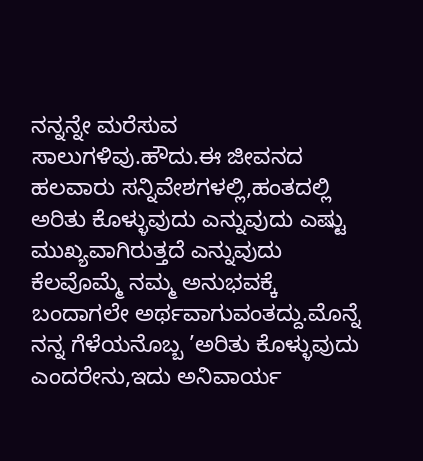ನನ್ನನ್ನೇ ಮರೆಸುವ ಸಾಲುಗಳಿವು.ಹೌದು.ಈ ಜೀವನದ ಹಲವಾರು ಸನ್ನಿವೇಶಗಳಲ್ಲಿ,ಹಂತದಲ್ಲಿ ಅರಿತು ಕೊಳ್ಳುವುದು ಎನ್ನುವುದು ಎಷ್ಟು ಮುಖ್ಯವಾಗಿರುತ್ತದೆ ಎನ್ನುವುದು ಕೆಲವೊಮ್ಮೆ ನಮ್ಮ ಅನುಭವಕ್ಕೆ ಬಂದಾಗಲೇ ಅರ್ಥವಾಗುವಂತದ್ದು.ಮೊನ್ನೆ ನನ್ನ ಗೆಳೆಯನೊಬ್ಬ ’ಅರಿತು ಕೊಳ್ಳುವುದು ಎಂದರೇನು,ಇದು ಅನಿವಾರ್ಯ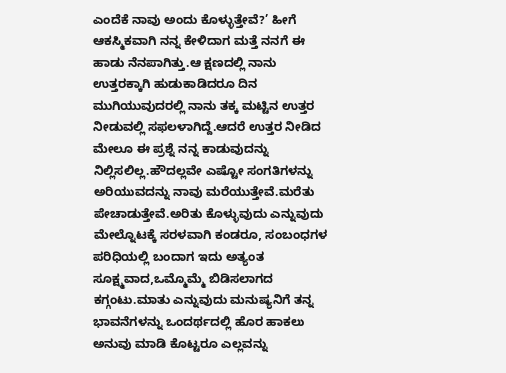ಎಂದೆಕೆ ನಾವು ಅಂದು ಕೊಳ್ಳುತ್ತೇವೆ?’ ಹೀಗೆ ಆಕಸ್ಮಿಕವಾಗಿ ನನ್ನ ಕೇಳಿದಾಗ ಮತ್ತೆ ನನಗೆ ಈ ಹಾಡು ನೆನಪಾಗಿತ್ತು.ಆ ಕ್ಷಣದಲ್ಲಿ ನಾನು ಉತ್ತರಕ್ಕಾಗಿ ಹುಡುಕಾಡಿದರೂ ದಿನ ಮುಗಿಯುವುದರಲ್ಲಿ ನಾನು ತಕ್ಕ ಮಟ್ಟಿನ ಉತ್ತರ ನೀಡುವಲ್ಲಿ ಸಫಲಳಾಗಿದ್ದೆ.ಆದರೆ ಉತ್ತರ ನೀಡಿದ ಮೇಲೂ ಈ ಪ್ರಶ್ನೆ ನನ್ನ ಕಾಡುವುದನ್ನು ನಿಲ್ಲಿಸಲಿಲ್ಲ.ಹೌದಲ್ಲವೇ ಎಷ್ಟೋ ಸಂಗತಿಗಳನ್ನು ಅರಿಯುವದನ್ನು ನಾವು ಮರೆಯುತ್ತೇವೆ.ಮರೆತು ಪೇಚಾಡುತ್ತೇವೆ.ಅರಿತು ಕೊಳ್ಳುವುದು ಎನ್ನುವುದು ಮೇಲ್ನೊಟಕ್ಕೆ ಸರಳವಾಗಿ ಕಂಡರೂ, ಸಂಬಂಧಗಳ ಪರಿಧಿಯಲ್ಲಿ ಬಂದಾಗ ಇದು ಅತ್ಯಂತ ಸೂಕ್ಷ್ಮವಾದ,ಒಮ್ಮೊಮ್ಮೆ ಬಿಡಿಸಲಾಗದ ಕಗ್ಗಂಟು.ಮಾತು ಎನ್ನುವುದು ಮನುಷ್ಯನಿಗೆ ತನ್ನ ಭಾವನೆಗಳನ್ನು ಒಂದರ್ಥದಲ್ಲಿ ಹೊರ ಹಾಕಲು ಅನುವು ಮಾಡಿ ಕೊಟ್ಟರೂ ಎಲ್ಲವನ್ನು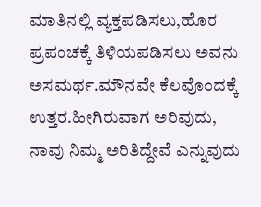ಮಾತಿನಲ್ಲಿ ವ್ಯಕ್ತಪಡಿಸಲು,ಹೊರ ಪ್ರಪಂಚಕ್ಕೆ ತಿಳಿಯಪಡಿಸಲು ಅವನು ಅಸಮರ್ಥ.ಮೌನವೇ ಕೆಲವೊಂದಕ್ಕೆ ಉತ್ತರ.ಹೀಗಿರುವಾಗ ಅರಿವುದು, ನಾವು ನಿಮ್ಮ ಅರಿತಿದ್ದೇವೆ ಎನ್ನುವುದು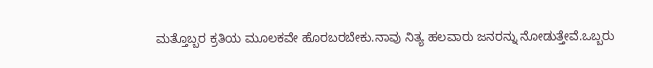ಮತ್ತೊಬ್ಬರ ಕ್ರತಿಯ ಮೂಲಕವೇ ಹೊರಬರಬೇಕು.ನಾವು ನಿತ್ಯ ಹಲವಾರು ಜನರನ್ನು ನೋಡುತ್ತೇವೆ.ಒಬ್ಬರು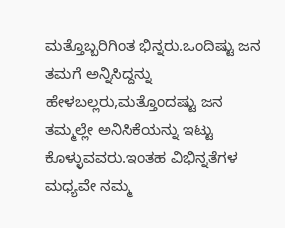ಮತ್ತೊಬ್ಬರಿಗಿಂತ ಭಿನ್ನರು.ಒಂದಿಷ್ಟು ಜನ ತಮಗೆ ಅನ್ನಿಸಿದ್ದನ್ನು ಹೇಳಬಲ್ಲರು,ಮತ್ತೊಂದಷ್ಟು ಜನ ತಮ್ಮಲ್ಲೇ ಅನಿಸಿಕೆಯನ್ನು ಇಟ್ಟು ಕೊಳ್ಳುವವರು.ಇಂತಹ ವಿಭಿನ್ನತೆಗಳ ಮಧ್ಯವೇ ನಮ್ಮ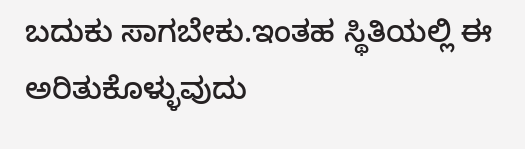ಬದುಕು ಸಾಗಬೇಕು.ಇಂತಹ ಸ್ಥಿತಿಯಲ್ಲಿ ಈ ಅರಿತುಕೊಳ್ಳುವುದು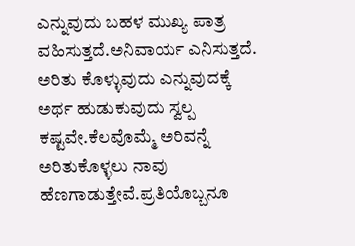ಎನ್ನುವುದು ಬಹಳ ಮುಖ್ಯ ಪಾತ್ರ ವಹಿಸುತ್ತದೆ.ಅನಿವಾರ್ಯ ಎನಿಸುತ್ತದೆ.
ಅರಿತು ಕೊಳ್ಳುವುದು ಎನ್ನುವುದಕ್ಕೆ ಅರ್ಥ ಹುಡುಕುವುದು ಸ್ವಲ್ಪ ಕಷ್ಟವೇ.ಕೆಲವೊಮ್ಮೆ ಅರಿವನ್ನೆ ಅರಿತುಕೊಳ್ಳಲು ನಾವು ಹೆಣಗಾಡುತ್ತೇವೆ.ಪ್ರತಿಯೊಬ್ಬನೂ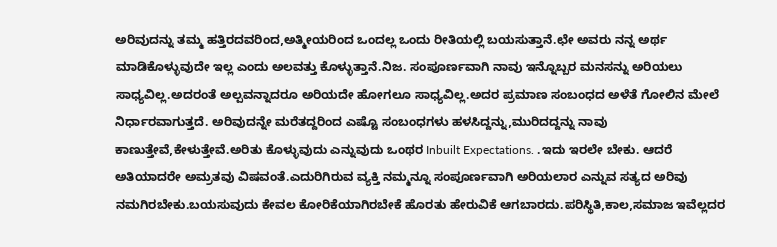ಅರಿವುದನ್ನು ತಮ್ಮ ಹತ್ತಿರದವರಿಂದ,ಅತ್ಮೀಯರಿಂದ ಒಂದಲ್ಲ ಒಂದು ರೀತಿಯಲ್ಲಿ ಬಯಸುತ್ತಾನೆ.ಛೇ ಅವರು ನನ್ನ ಅರ್ಥ ಮಾಡಿಕೊಳ್ಳುವುದೇ ಇಲ್ಲ ಎಂದು ಅಲವತ್ತು ಕೊಳ್ಳುತ್ತಾನೆ.ನಿಜ. ಸಂಪೂರ್ಣವಾಗಿ ನಾವು ಇನ್ನೊಬ್ಬರ ಮನಸನ್ನು ಅರಿಯಲು ಸಾಧ್ಯವಿಲ್ಲ.ಅದರಂತೆ ಅಲ್ಪವನ್ನಾದರೂ ಅರಿಯದೇ ಹೋಗಲೂ ಸಾಧ್ಯವಿಲ್ಲ.ಅದರ ಪ್ರಮಾಣ ಸಂಬಂಧದ ಅಳೆತೆ ಗೋಲಿನ ಮೇಲೆ ನಿರ್ಧಾರವಾಗುತ್ತದೆ. ಅರಿವುದನ್ನೇ ಮರೆತದ್ದರಿಂದ ಎಷ್ಟೊ ಸಂಬಂಧಗಳು ಹಳಸಿದ್ದನ್ನು,ಮುರಿದದ್ದನ್ನು ನಾವು ಕಾಣುತ್ತೇವೆ,ಕೇಳುತ್ತೇವೆ.ಅರಿತು ಕೊಳ್ಳುವುದು ಎನ್ನುವುದು ಒಂಥರ Inbuilt Expectations. .ಇದು ಇರಲೇ ಬೇಕು. ಆದರೆ ಅತಿಯಾದರೇ ಅಮ್ರತವು ವಿಷವಂತೆ.ಎದುರಿಗಿರುವ ವ್ಯಕ್ತಿ ನಮ್ಮನ್ನೂ ಸಂಪೂರ್ಣವಾಗಿ ಅರಿಯಲಾರ ಎನ್ನುವ ಸತ್ಯದ ಅರಿವು ನಮಗಿರಬೇಕು.ಬಯಸುವುದು ಕೇವಲ ಕೋರಿಕೆಯಾಗಿರಬೇಕೆ ಹೊರತು ಹೇರುವಿಕೆ ಆಗಬಾರದು.ಪರಿಸ್ಥಿತಿ,ಕಾಲ,ಸಮಾಜ ಇವೆಲ್ಲದರ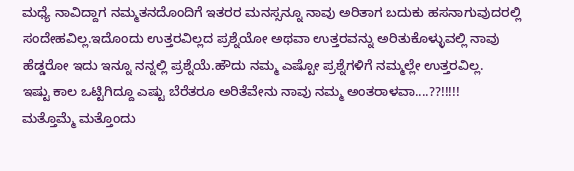ಮಧ್ಯೆ ನಾವಿದ್ದಾಗ ನಮ್ಮತನದೊಂದಿಗೆ ಇತರರ ಮನಸ್ಸನ್ನೂ ನಾವು ಅರಿತಾಗ ಬದುಕು ಹಸನಾಗುವುದರಲ್ಲಿ ಸಂದೇಹವಿಲ್ಲ.ಇದೊಂದು ಉತ್ತರವಿಲ್ಲದ ಪ್ರಶ್ನೆಯೋ ಅಥವಾ ಉತ್ತರವನ್ನು ಅರಿತುಕೊಳ್ಳುವಲ್ಲಿ ನಾವು ಹೆಡ್ಡರೋ ಇದು ಇನ್ನೂ ನನ್ನಲ್ಲಿ ಪ್ರಶ್ನೆಯೆ.ಹೌದು ನಮ್ಮ ಎಷ್ಟೋ ಪ್ರಶ್ನೆಗಳಿಗೆ ನಮ್ಮಲ್ಲೇ ಉತ್ತರವಿಲ್ಲ.
ಇಷ್ಟು ಕಾಲ ಒಟ್ಟಿಗಿದ್ದೂ ಎಷ್ಟು ಬೆರೆತರೂ ಅರಿತೆವೇನು ನಾವು ನಮ್ಮ ಅಂತರಾಳವಾ....??!!!!!
ಮತ್ತೊಮ್ಮೆ ಮತ್ತೊಂದು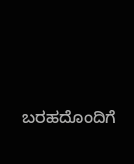ಬರಹದೊಂದಿಗೆ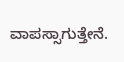ವಾಪಸ್ಸಾಗುತ್ತೇನೆ.